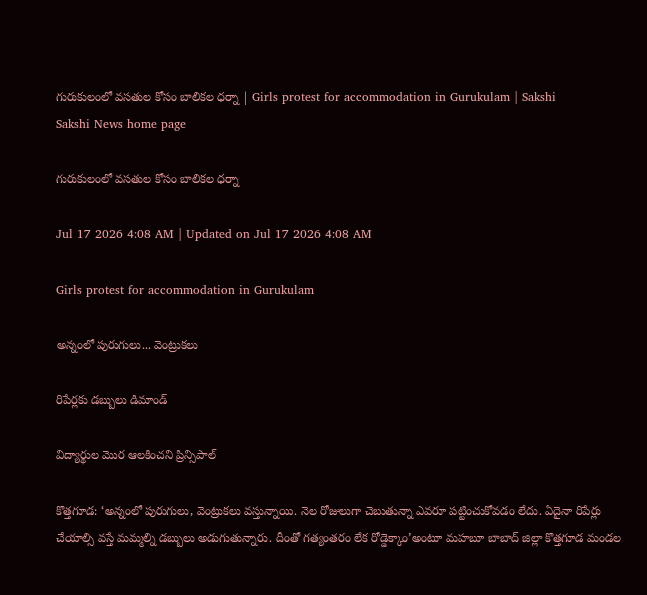గురుకులంలో వసతుల కోసం బాలికల ధర్నా | Girls protest for accommodation in Gurukulam | Sakshi
Sakshi News home page

గురుకులంలో వసతుల కోసం బాలికల ధర్నా

Jul 17 2026 4:08 AM | Updated on Jul 17 2026 4:08 AM

Girls protest for accommodation in Gurukulam

అన్నంలో పురుగులు... వెంట్రుకలు

రిపేర్లకు డబ్బులు డిమాండ్‌

విద్యార్థుల మొర ఆలకించని ప్రిన్సిపాల్‌

కొత్తగూడ: ‘అన్నంలో పురుగులు, వెంట్రుకలు వస్తున్నాయి. నెల రోజులుగా చెబుతున్నా ఎవరూ పట్టించుకోవడం లేదు. ఏదైనా రిపేర్లు చేయాల్సి వస్తే మమ్మల్ని డబ్బులు అడుగుతున్నారు. దీంతో గత్యంతరం లేక రోడ్డెక్కాం’అంటూ మహబూ బాబాద్‌ జిల్లా కొత్తగూడ మండల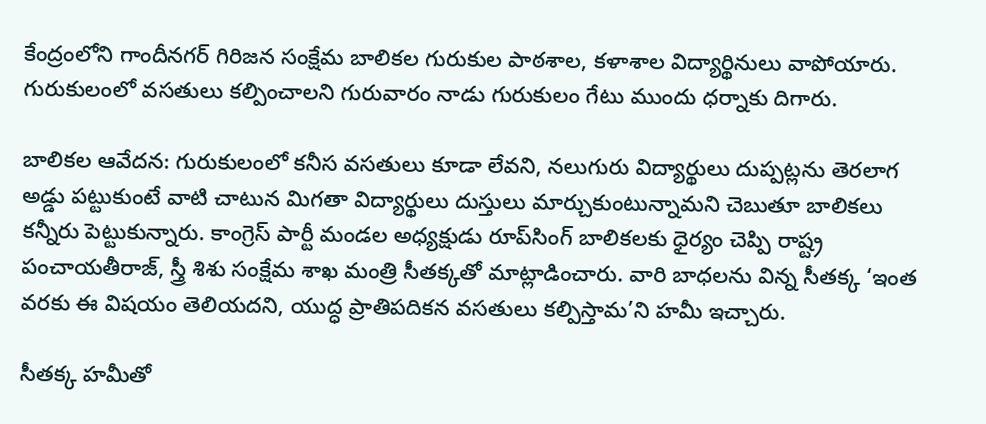కేంద్రంలోని గాందీనగర్‌ గిరిజన సంక్షేమ బాలికల గురుకుల పాఠశాల, కళాశాల విద్యార్థినులు వాపోయారు. గురుకులంలో వసతులు కల్పించాలని గురువారం నాడు గురుకులం గేటు ముందు ధర్నాకు దిగారు.

బాలికల ఆవేదన: గురుకులంలో కనీస వసతులు కూడా లేవని, నలుగురు విద్యార్థులు దుప్పట్లను తెరలాగ అడ్డు పట్టుకుంటే వాటి చాటున మిగతా విద్యార్థులు దుస్తులు మార్చుకుంటున్నామని చెబుతూ బాలికలు కన్నీరు పెట్టుకున్నారు. కాంగ్రెస్‌ పార్టీ మండల అధ్యక్షుడు రూప్‌సింగ్‌ బాలికలకు ధైర్యం చెప్పి రాష్ట్ర పంచాయతీరాజ్, స్త్రీ శిశు సంక్షేమ శాఖ మంత్రి సీతక్కతో మాట్లాడించారు. వారి బాధలను విన్న సీతక్క ‘ఇంత వరకు ఈ విషయం తెలియదని, యుద్ధ ప్రాతిపదికన వసతులు కల్పిస్తామ’ని హమీ ఇచ్చారు.

సీతక్క హమీతో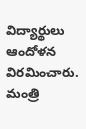విద్యార్థులు ఆందోళన విరమించారు. మంత్రి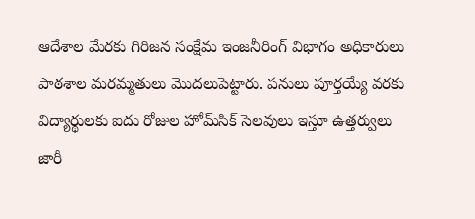ఆదేశాల మేరకు గిరిజన సంక్షేమ ఇంజనీరింగ్‌ విభాగం అధికారులు పాఠశాల మరమ్మతులు మొదలుపెట్టారు. పనులు పూర్తయ్యే వరకు విద్యార్థులకు ఐదు రోజుల హోమ్‌సిక్‌ సెలవులు ఇస్తూ ఉత్తర్వులు జారీ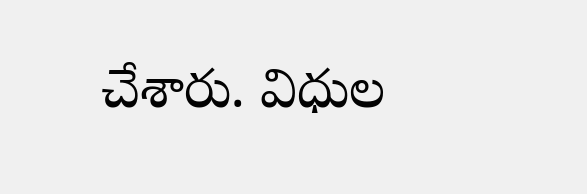చేశారు. విధుల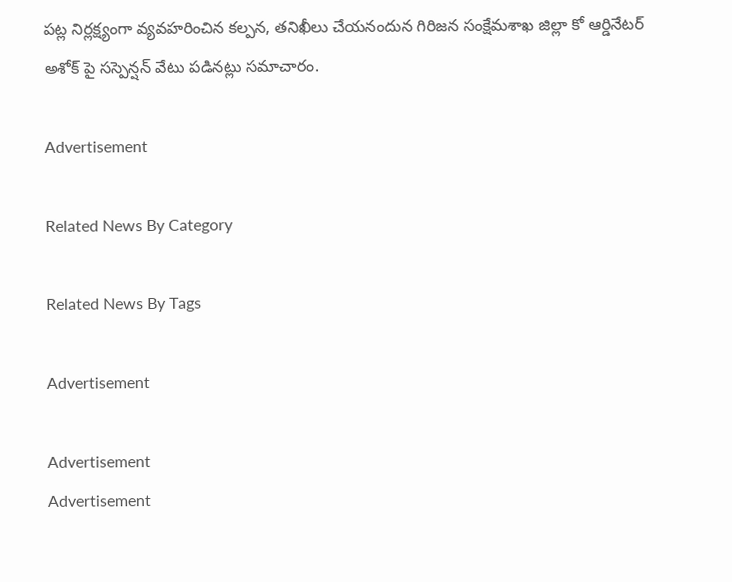పట్ల నిర్లక్ష్యంగా వ్యవహరించిన కల్పన, తనిఖీలు చేయనందున గిరిజన సంక్షేమశాఖ జిల్లా కో ఆర్డినేటర్‌ అశోక్‌ పై సస్పెన్షన్‌ వేటు పడినట్లు సమాచారం.

Advertisement

Related News By Category

Related News By Tags

Advertisement

Advertisement
Advertisement